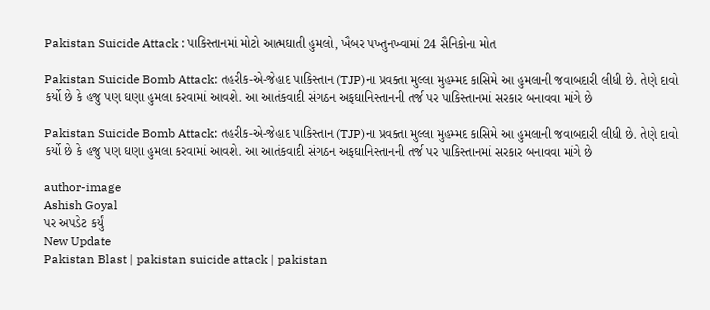Pakistan Suicide Attack : પાકિસ્તાનમાં મોટો આત્મઘાતી હુમલો, ખૈબર પખ્તુનખ્વામાં 24 સૈનિકોના મોત

Pakistan Suicide Bomb Attack: તહરીક-એ-જેહાદ પાકિસ્તાન (TJP)ના પ્રવક્તા મુલ્લા મુહમ્મદ કાસિમે આ હુમલાની જવાબદારી લીધી છે. તેણે દાવો કર્યો છે કે હજુ પણ ઘણા હુમલા કરવામાં આવશે. આ આતંકવાદી સંગઠન અફઘાનિસ્તાનની તર્જ પર પાકિસ્તાનમાં સરકાર બનાવવા માંગે છે

Pakistan Suicide Bomb Attack: તહરીક-એ-જેહાદ પાકિસ્તાન (TJP)ના પ્રવક્તા મુલ્લા મુહમ્મદ કાસિમે આ હુમલાની જવાબદારી લીધી છે. તેણે દાવો કર્યો છે કે હજુ પણ ઘણા હુમલા કરવામાં આવશે. આ આતંકવાદી સંગઠન અફઘાનિસ્તાનની તર્જ પર પાકિસ્તાનમાં સરકાર બનાવવા માંગે છે

author-image
Ashish Goyal
પર અપડેટ કર્યું
New Update
Pakistan Blast | pakistan suicide attack | pakistan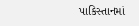પાકિસ્તાનમાં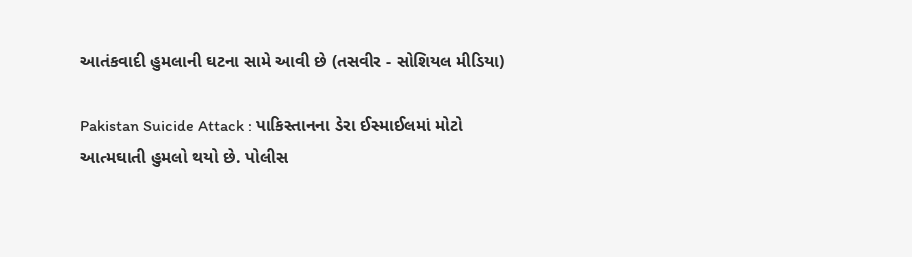આતંકવાદી હુમલાની ઘટના સામે આવી છે (તસવીર - સોશિયલ મીડિયા)

Pakistan Suicide Attack : પાકિસ્તાનના ડેરા ઈસ્માઈલમાં મોટો આત્મઘાતી હુમલો થયો છે. પોલીસ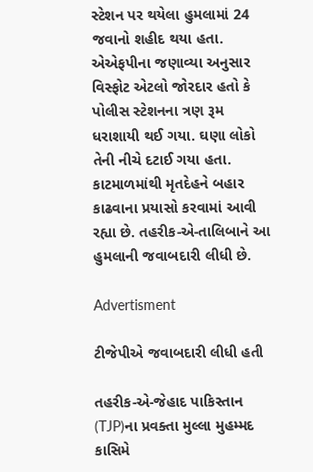સ્ટેશન પર થયેલા હુમલામાં 24 જવાનો શહીદ થયા હતા. એએફપીના જણાવ્યા અનુસાર વિસ્ફોટ એટલો જોરદાર હતો કે પોલીસ સ્ટેશનના ત્રણ રૂમ ધરાશાયી થઈ ગયા. ઘણા લોકો તેની નીચે દટાઈ ગયા હતા. કાટમાળમાંથી મૃતદેહને બહાર કાઢવાના પ્રયાસો કરવામાં આવી રહ્યા છે. તહરીક-એ-તાલિબાને આ હુમલાની જવાબદારી લીધી છે.

Advertisment

ટીજેપીએ જવાબદારી લીધી હતી

તહરીક-એ-જેહાદ પાકિસ્તાન (TJP)ના પ્રવક્તા મુલ્લા મુહમ્મદ કાસિમે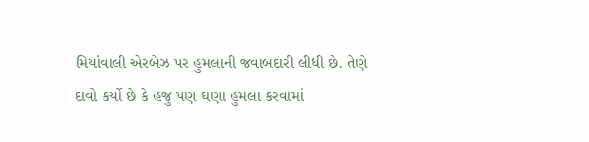મિયાંવાલી એરબેઝ પર હુમલાની જવાબદારી લીધી છે. તેણે દાવો કર્યો છે કે હજુ પણ ઘણા હુમલા કરવામાં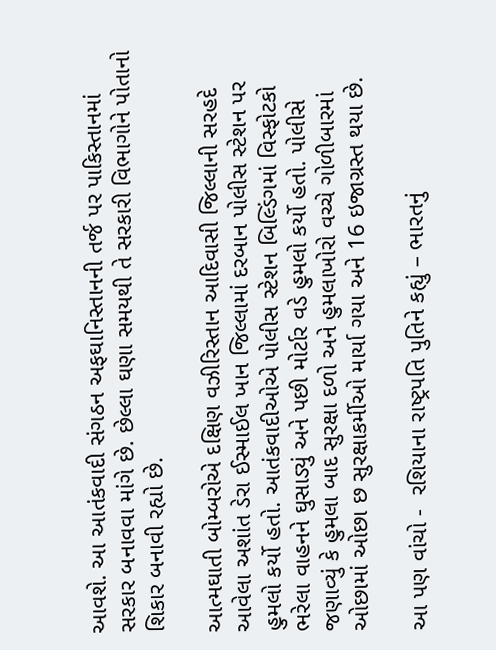આવશે. આ આતંકવાદી સંગઠન અફઘાનિસ્તાનની તર્જ પર પાકિસ્તાનમાં સરકાર બનાવવા માંગે છે. છેલ્લા ઘણા સમયથી તે સરકારી વિભાગોને પોતાનો શિકાર બનાવી રહ્યો છે.

આત્મઘાતી બોમ્બરોએ દક્ષિણ વઝીરિસ્તાન આદિવાસી જિલ્લાની સરહદે આવેલા અશાંત ડેરા ઈસ્માઈલ ખાન જિલ્લામાં દરબાન પોલીસ સ્ટેશન પર હુમલો કર્યો હતો. આતંકવાદીઓએ પોલીસ સ્ટેશન બિલ્ડિંગમાં વિસ્ફોટકો ભરેલા વાહનને ઘુસાડ્યું અને પછી મોર્ટાર વડે હુમલો કર્યો હતો. પોલીસે જણાવ્યું કે હુમલા બાદ સુરક્ષા દળો અને હુમલાખોરો વચ્ચે ગોળીબારમાં ઓછામાં ઓછા છ સુરક્ષાકર્મીઓ માર્યા ગયા અને 16 ઇજાગ્રસ્ત થયા છે.

આ પણ વાંચો -  રશિયાના રાષ્ટ્રપતિ પુતિને કહ્યું – ભારતનું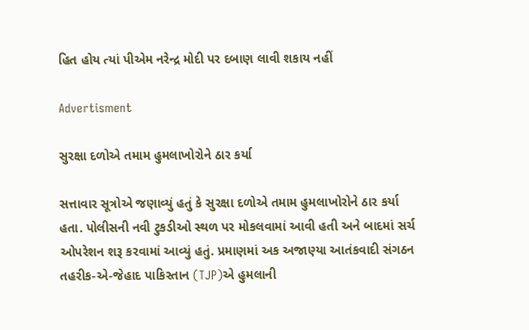હિત હોય ત્યાં પીએમ નરેન્દ્ર મોદી પર દબાણ લાવી શકાય નહીં

Advertisment

સુરક્ષા દળોએ તમામ હુમલાખોરોને ઠાર કર્યા

સત્તાવાર સૂત્રોએ જણાવ્યું હતું કે સુરક્ષા દળોએ તમામ હુમલાખોરોને ઠાર કર્યા હતા. પોલીસની નવી ટુકડીઓ સ્થળ પર મોકલવામાં આવી હતી અને બાદમાં સર્ચ ઓપરેશન શરૂ કરવામાં આવ્યું હતું. પ્રમાણમાં અક અજાણ્યા આતંકવાદી સંગઠન તહરીક-એ-જેહાદ પાકિસ્તાન (TJP)એ હુમલાની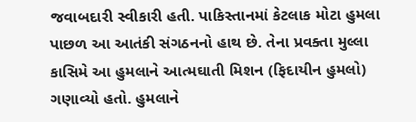જવાબદારી સ્વીકારી હતી. પાકિસ્તાનમાં કેટલાક મોટા હુમલા પાછળ આ આતંકી સંગઠનનો હાથ છે. તેના પ્રવક્તા મુલ્લા કાસિમે આ હુમલાને આત્મઘાતી મિશન (ફિદાયીન હુમલો) ગણાવ્યો હતો. હુમલાને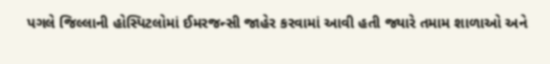પગલે જિલ્લાની હોસ્પિટલોમાં ઈમરજન્સી જાહેર કરવામાં આવી હતી જ્યારે તમામ શાળાઓ અને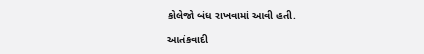કોલેજો બંધ રાખવામાં આવી હતી.

આતંકવાદી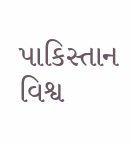પાકિસ્તાન વિશ્વ